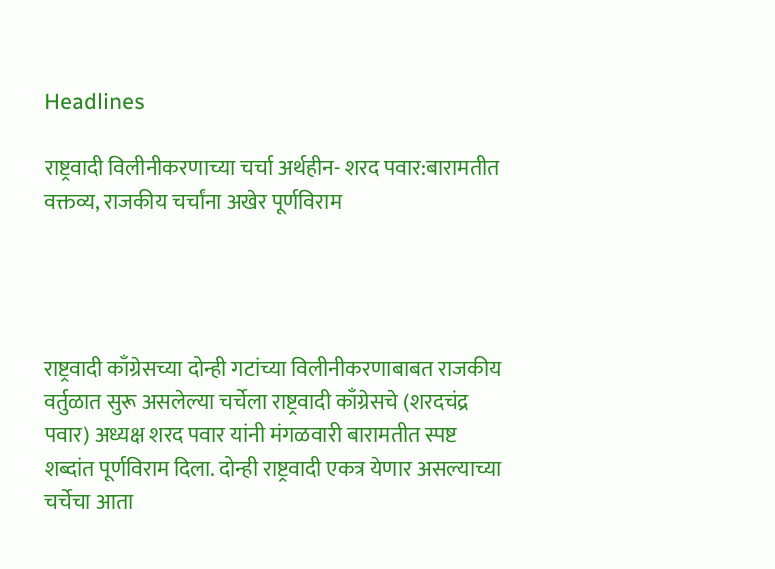Headlines

राष्ट्रवादी विलीनीकरणाच्या चर्चा अर्थहीन- शरद पवार:बारामतीत वक्तव्य, राजकीय चर्चांना अखेर पूर्णविराम




राष्ट्रवादी काँग्रेसच्या दोन्ही गटांच्या विलीनीकरणाबाबत राजकीय वर्तुळात सुरू असलेल्या चर्चेला राष्ट्रवादी काँग्रेसचे (शरदचंद्र पवार) अध्यक्ष शरद पवार यांनी मंगळवारी बारामतीत स्पष्ट शब्दांत पूर्णविराम दिला. दोन्ही राष्ट्रवादी एकत्र येणार असल्याच्या चर्चेचा आता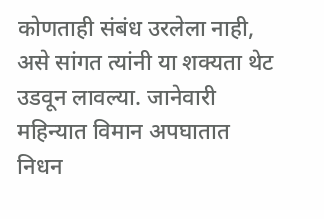कोणताही संबंध उरलेला नाही, असे सांगत त्यांनी या शक्यता थेट उडवून लावल्या. जानेवारी महिन्यात विमान अपघातात निधन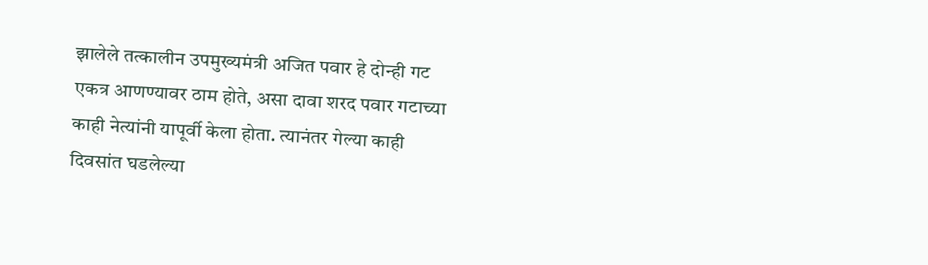झालेले तत्कालीन उपमुख्यमंत्री अजित पवार हे दोन्ही गट एकत्र आणण्यावर ठाम होते, असा दावा शरद पवार गटाच्या काही नेत्यांनी यापूर्वी केला होता. त्यानंतर गेल्या काही दिवसांत घडलेल्या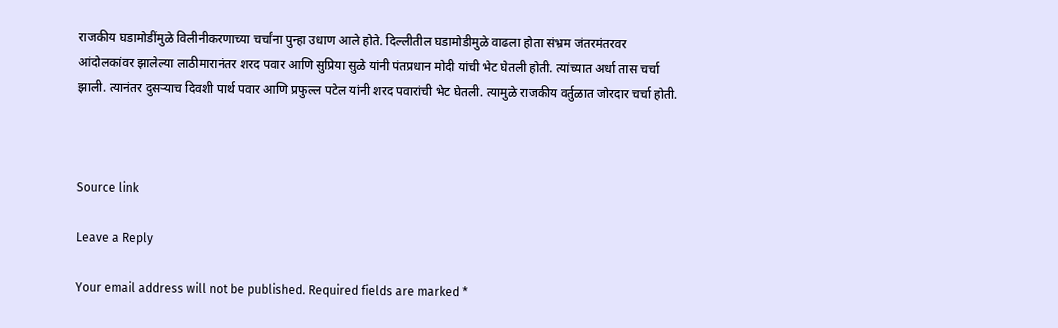राजकीय घडामोडींमुळे विलीनीकरणाच्या चर्चांना पुन्हा उधाण आले होते. दिल्लीतील घडामोडीमुळे वाढला होता संभ्रम जंतरमंतरवर आंदोलकांवर झालेल्या लाठीमारानंतर शरद पवार आणि सुप्रिया सुळे यांनी पंतप्रधान मोदी यांची भेट घेतली होती. त्यांच्यात अर्धा तास चर्चा झाली. त्यानंतर दुसऱ्याच दिवशी पार्थ पवार आणि प्रफुल्ल पटेल यांनी शरद पवारांची भेट घेतली. त्यामुळे राजकीय वर्तुळात जोरदार चर्चा होती.



Source link

Leave a Reply

Your email address will not be published. Required fields are marked *